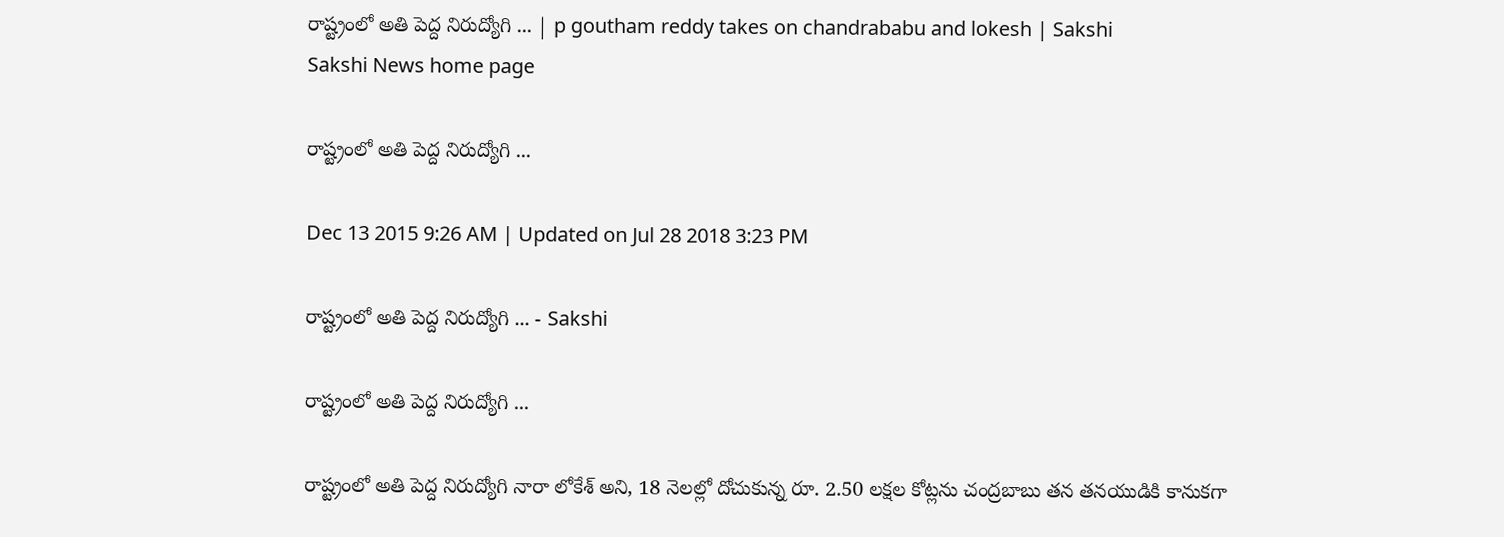రాష్ట్రంలో అతి పెద్ద నిరుద్యోగి ... | p goutham reddy takes on chandrababu and lokesh | Sakshi
Sakshi News home page

రాష్ట్రంలో అతి పెద్ద నిరుద్యోగి ...

Dec 13 2015 9:26 AM | Updated on Jul 28 2018 3:23 PM

రాష్ట్రంలో అతి పెద్ద నిరుద్యోగి ... - Sakshi

రాష్ట్రంలో అతి పెద్ద నిరుద్యోగి ...

రాష్ట్రంలో అతి పెద్ద నిరుద్యోగి నారా లోకేశ్ అని, 18 నెలల్లో దోచుకున్న రూ. 2.50 లక్షల కోట్లను చంద్రబాబు తన తనయుడికి కానుకగా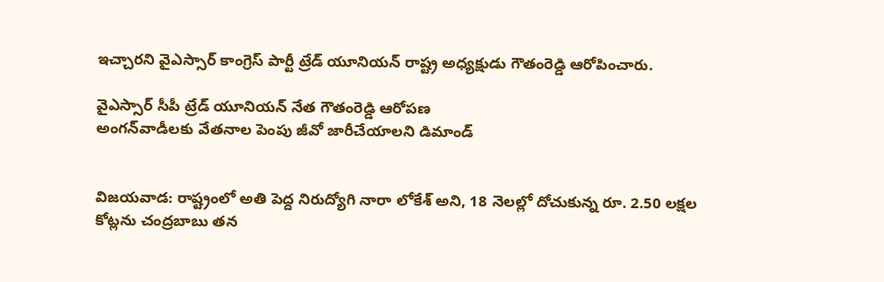ఇచ్చారని వైఎస్సార్ కాంగ్రెస్ పార్టీ ట్రేడ్ యూనియన్ రాష్ట్ర అధ్యక్షుడు గౌతంరెడ్డి ఆరోపించారు.

వైఎస్సార్ సీపీ ట్రేడ్ యూనియన్ నేత గౌతంరెడ్డి ఆరోపణ
అంగన్‌వాడీలకు వేతనాల పెంపు జీవో జారీచేయాలని డిమాండ్


విజయవాడ: రాష్ట్రంలో అతి పెద్ద నిరుద్యోగి నారా లోకేశ్ అని, 18 నెలల్లో దోచుకున్న రూ. 2.50 లక్షల కోట్లను చంద్రబాబు తన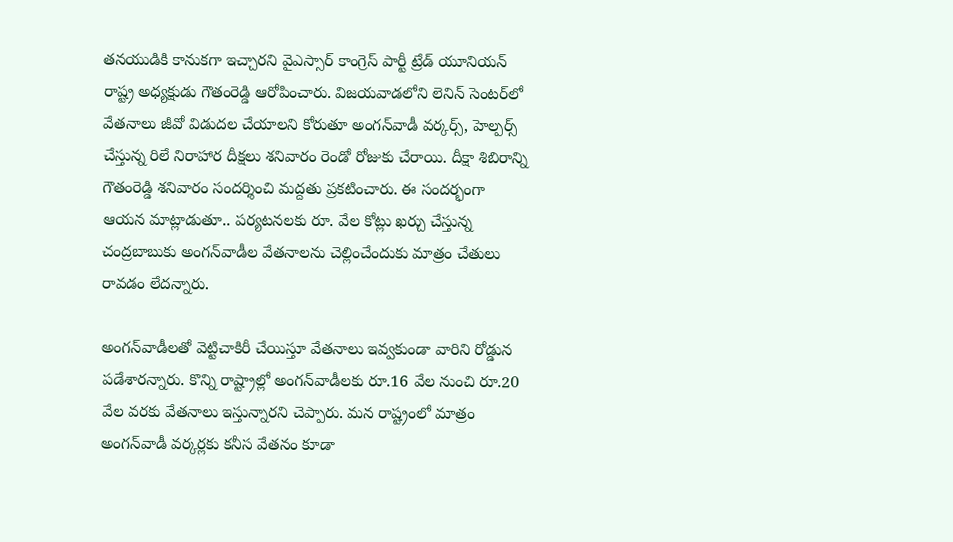తనయుడికి కానుకగా ఇచ్చారని వైఎస్సార్ కాంగ్రెస్ పార్టీ ట్రేడ్ యూనియన్ రాష్ట్ర అధ్యక్షుడు గౌతంరెడ్డి ఆరోపించారు. విజయవాడలోని లెనిన్ సెంటర్‌లో వేతనాలు జీవో విడుదల చేయాలని కోరుతూ అంగన్‌వాడీ వర్కర్స్, హెల్పర్స్ చేస్తున్న రిలే నిరాహార దీక్షలు శనివారం రెండో రోజుకు చేరాయి. దీక్షా శిబిరాన్ని గౌతంరెడ్డి శనివారం సందర్శించి మద్దతు ప్రకటించారు. ఈ సందర్భంగా ఆయన మాట్లాడుతూ.. పర్యటనలకు రూ. వేల కోట్లు ఖర్చు చేస్తున్న చంద్రబాబుకు అంగన్‌వాడీల వేతనాలను చెల్లించేందుకు మాత్రం చేతులు రావడం లేదన్నారు.

అంగన్‌వాడీలతో వెట్టిచాకిరీ చేయిస్తూ వేతనాలు ఇవ్వకుండా వారిని రోడ్డున పడేశారన్నారు. కొన్ని రాష్ట్రాల్లో అంగన్‌వాడీలకు రూ.16 వేల నుంచి రూ.20 వేల వరకు వేతనాలు ఇస్తున్నారని చెప్పారు. మన రాష్ట్రంలో మాత్రం అంగన్‌వాడీ వర్కర్లకు కనీస వేతనం కూడా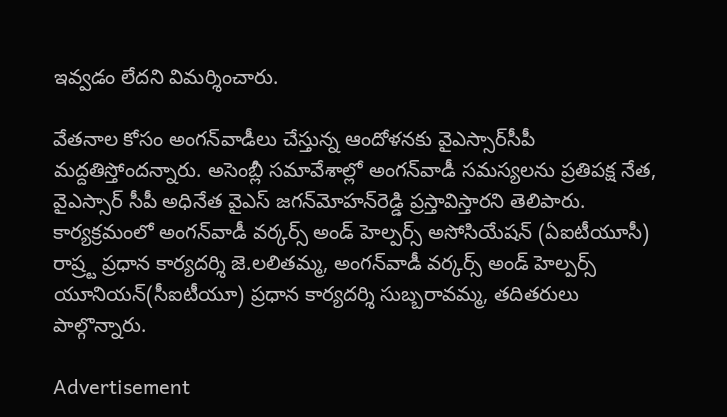ఇవ్వడం లేదని విమర్శించారు.

వేతనాల కోసం అంగన్‌వాడీలు చేస్తున్న ఆందోళనకు వైఎస్సార్‌సీపీ మద్దతిస్తోందన్నారు. అసెంబ్లీ సమావేశాల్లో అంగన్‌వాడీ సమస్యలను ప్రతిపక్ష నేత, వైఎస్సార్ సీపీ అధినేత వైఎస్ జగన్‌మోహన్‌రెడ్డి ప్రస్తావిస్తారని తెలిపారు. కార్యక్రమంలో అంగన్‌వాడీ వర్కర్స్ అండ్ హెల్పర్స్ అసోసియేషన్ (ఏఐటీయూసీ) రాష్ర్ట ప్రధాన కార్యదర్శి జె.లలితమ్మ, అంగన్‌వాడీ వర్కర్స్ అండ్ హెల్పర్స్ యూనియన్(సీఐటీయూ) ప్రధాన కార్యదర్శి సుబ్బరావమ్మ, తదితరులు పాల్గొన్నారు.

Advertisement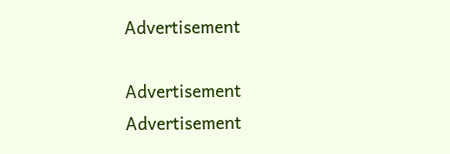Advertisement

Advertisement
Advertisement